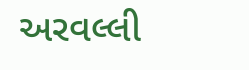અરવલ્લી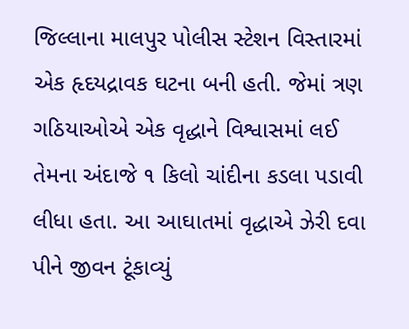જિલ્લાના માલપુર પોલીસ સ્ટેશન વિસ્તારમાં એક હૃદયદ્રાવક ઘટના બની હતી. જેમાં ત્રણ ગઠિયાઓએ એક વૃદ્ધાને વિશ્વાસમાં લઈ તેમના અંદાજે ૧ કિલો ચાંદીના કડલા પડાવી લીધા હતા. આ આઘાતમાં વૃદ્ધાએ ઝેરી દવા પીને જીવન ટૂંકાવ્યું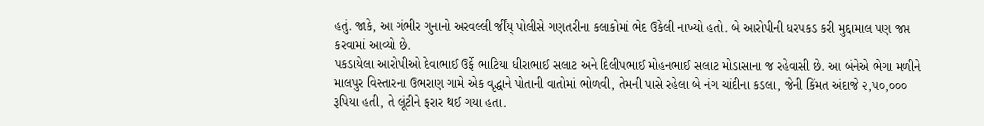હતું. જાકે, આ ગંભીર ગુનાનો અરવલ્લી ર્જીંય્ પોલીસે ગણતરીના કલાકોમાં ભેદ ઉકેલી નાખ્યો હતો. બે આરોપીની ધરપકડ કરી મુદ્દામાલ પણ જપ્ત કરવામાં આવ્યો છે.
પકડાયેલા આરોપીઓ દેવાભાઈ ઉર્ફે ભાટિયા ધીરાભાઈ સલાટ અને દિલીપભાઈ મોહનભાઈ સલાટ મોડાસાના જ રહેવાસી છે. આ બંનેએ ભેગા મળીને માલપુર વિસ્તારના ઉભરાણ ગામે એક વૃદ્ધાને પોતાની વાતોમાં ભોળવી, તેમની પાસે રહેલા બે નંગ ચાંદીના કડલા, જેની કિંમત અંદાજે ૨,૫૦,૦૦૦ રૂપિયા હતી, તે લૂંટીને ફરાર થઈ ગયા હતા.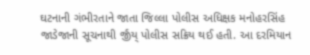ઘટનાની ગંભીરતાને જાતા જિલ્લા પોલીસ અધિક્ષક મનોહરસિંહ જાડેજાની સૂચનાથી ર્જીંય્ પોલીસ સક્રિય થઈ હતી. આ દરમિયાન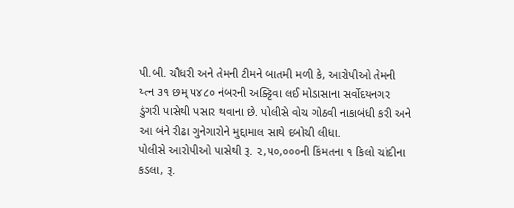પી.બી. ચૌધરી અને તેમની ટીમને બાતમી મળી કે, આરોપીઓ તેમની ય્ત્ન ૩૧ છમ્ ૫૪૮૦ નંબરની અક્ટ્ટિવા લઈ મોડાસાના સર્વોદયનગર ડુંગરી પાસેથી પસાર થવાના છે. પોલીસે વોચ ગોઠવી નાકાબંધી કરી અને આ બંને રીઢા ગુનેગારોને મુદ્દામાલ સાથે દબોચી લીધા.
પોલીસે આરોપીઓ પાસેથી રૂ. ૨,૫૦,૦૦૦ની કિંમતના ૧ કિલો ચાંદીના કડલા, રૂ.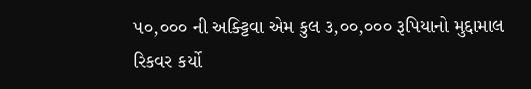૫૦,૦૦૦ ની અક્ટ્ટિવા એમ કુલ ૩,૦૦,૦૦૦ રૂપિયાનો મુદ્દામાલ રિકવર કર્યો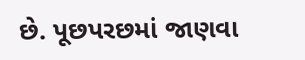છે. પૂછપરછમાં જાણવા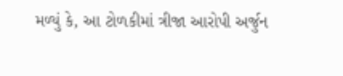મળ્યું કે, આ ટોળકીમાં ત્રીજા આરોપી અર્જુન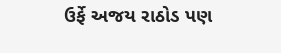ઉર્ફે અજય રાઠોડ પણ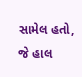સામેલ હતો, જે હાલ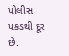પોલીસ પકડથી દૂર છે.